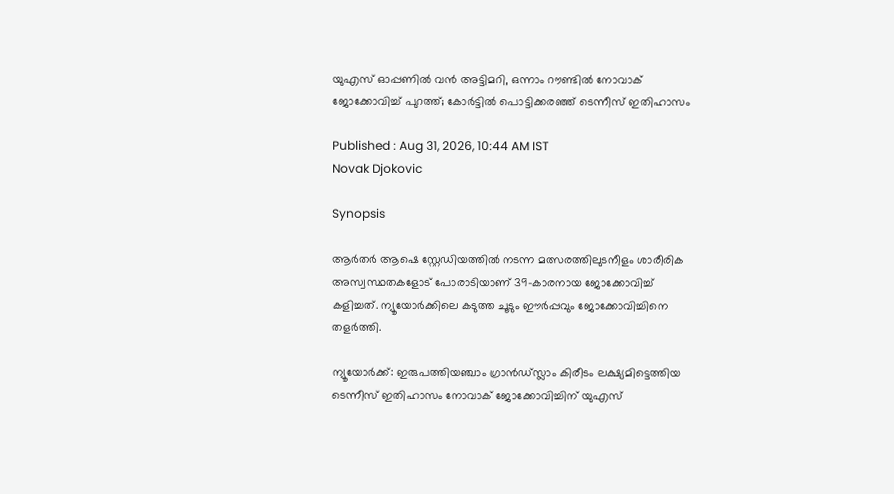യുഎസ് ഓപ്പണിൽ വൻ അട്ടിമറി, ഒന്നാം റൗണ്ടിൽ നോവാക് ജോക്കോവിച്ച് പുറത്ത്; കോര്‍ട്ടിൽ പൊട്ടിക്കരഞ്ഞ് ടെന്നീസ് ഇതിഹാസം

Published : Aug 31, 2026, 10:44 AM IST
Novak Djokovic

Synopsis

ആർതർ ആഷെ സ്റ്റേഡിയത്തിൽ നടന്ന മത്സരത്തിലുടനീളം ശാരീരിക അസ്വസ്ഥതകളോട് പോരാടിയാണ് 39-കാരനായ ജോക്കോവിച്ച് കളിച്ചത്. ന്യൂയോർക്കിലെ കടുത്ത ചൂടും ഈർപ്പവും ജോക്കോവിച്ചിനെ തളർത്തി.

ന്യൂയോർക്ക്: ഇരുപത്തിയഞ്ചാം ഗ്രാന്‍ഡ്സ്ലാം കിരീടം ലക്ഷ്യമിട്ടെത്തിയ ടെന്നീസ് ഇതിഹാസം നോവാക് ജോക്കോവിച്ചിന് യുഎസ്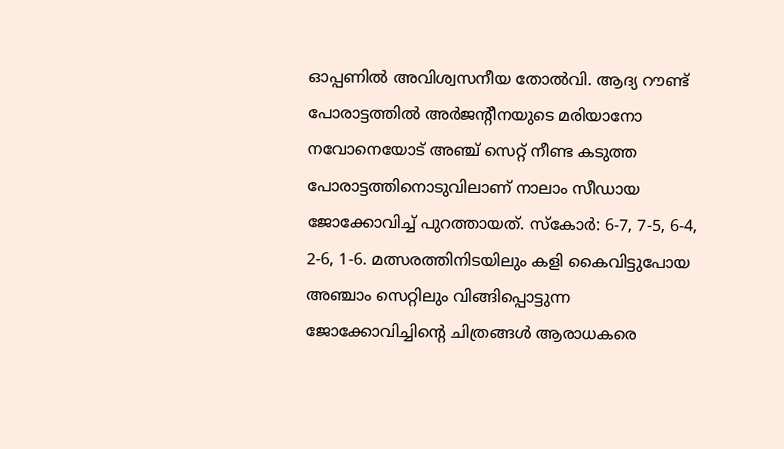ഓപ്പണിൽ അവിശ്വസനീയ തോൽവി. ആദ്യ റൗണ്ട് പോരാട്ടത്തിൽ അർജന്‍റീനയുടെ മരിയാനോ നവോനെയോട് അഞ്ച് സെറ്റ് നീണ്ട കടുത്ത പോരാട്ടത്തിനൊടുവിലാണ് നാലാം സീഡായ ജോക്കോവിച്ച് പുറത്തായത്. സ്കോർ: 6-7, 7-5, 6-4, 2-6, 1-6. മത്സരത്തിനിടയിലും കളി കൈവിട്ടുപോയ അഞ്ചാം സെറ്റിലും വിങ്ങിപ്പൊട്ടുന്ന ജോക്കോവിച്ചിന്‍റെ ചിത്രങ്ങൾ ആരാധകരെ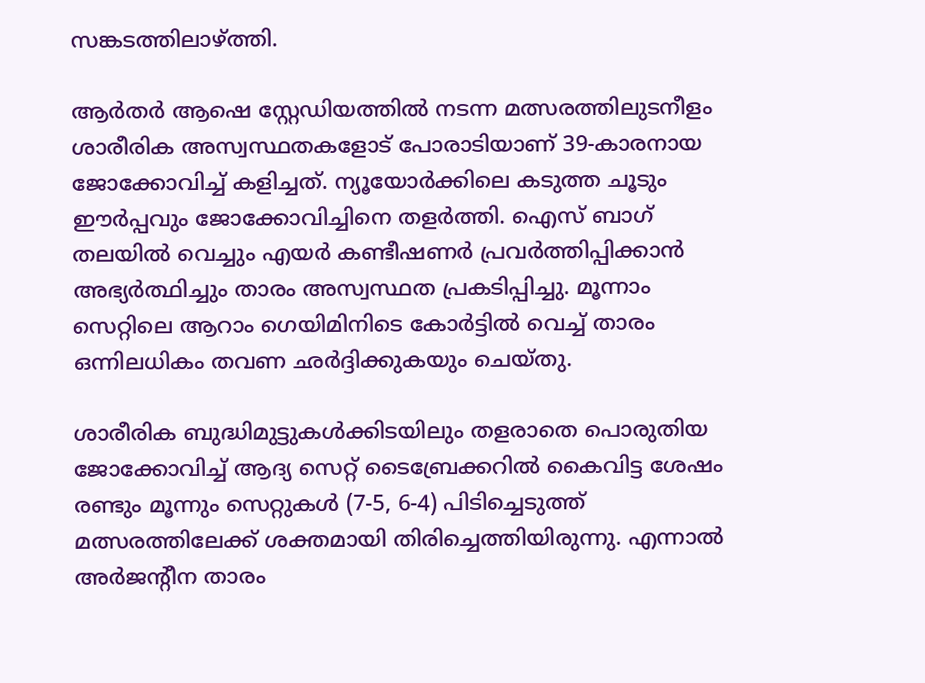സങ്കടത്തിലാഴ്ത്തി.

ആർതർ ആഷെ സ്റ്റേഡിയത്തിൽ നടന്ന മത്സരത്തിലുടനീളം ശാരീരിക അസ്വസ്ഥതകളോട് പോരാടിയാണ് 39-കാരനായ ജോക്കോവിച്ച് കളിച്ചത്. ന്യൂയോർക്കിലെ കടുത്ത ചൂടും ഈർപ്പവും ജോക്കോവിച്ചിനെ തളർത്തി. ഐസ് ബാഗ് തലയിൽ വെച്ചും എയർ കണ്ടീഷണർ പ്രവർത്തിപ്പിക്കാൻ അഭ്യർത്ഥിച്ചും താരം അസ്വസ്ഥത പ്രകടിപ്പിച്ചു. മൂന്നാം സെറ്റിലെ ആറാം ഗെയിമിനിടെ കോർട്ടിൽ വെച്ച് താരം ഒന്നിലധികം തവണ ഛർദ്ദിക്കുകയും ചെയ്തു.

ശാരീരിക ബുദ്ധിമുട്ടുകൾക്കിടയിലും തളരാതെ പൊരുതിയ ജോക്കോവിച്ച് ആദ്യ സെറ്റ് ടൈബ്രേക്കറിൽ കൈവിട്ട ശേഷം രണ്ടും മൂന്നും സെറ്റുകൾ (7-5, 6-4) പിടിച്ചെടുത്ത് മത്സരത്തിലേക്ക് ശക്തമായി തിരിച്ചെത്തിയിരുന്നു. എന്നാൽ അർജന്‍റീന താരം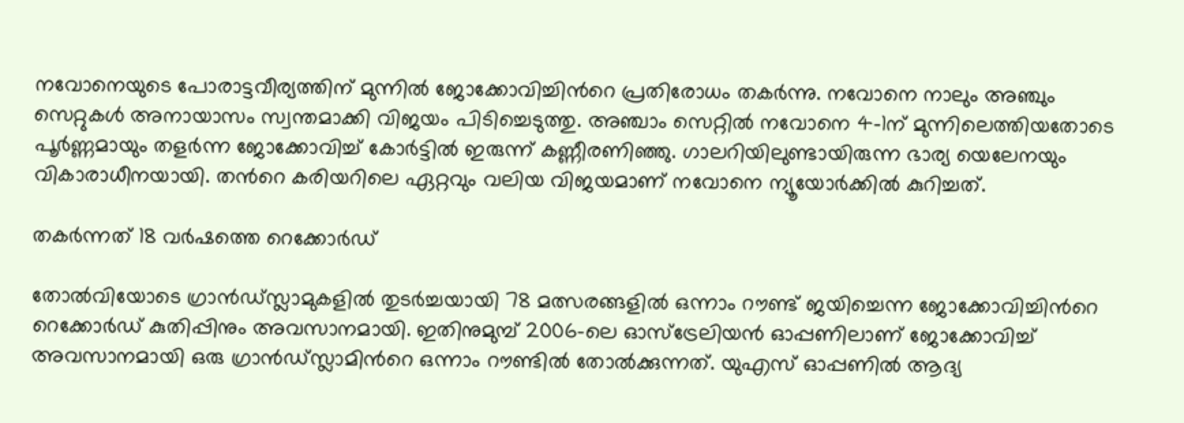നവോനെയുടെ പോരാട്ടവീര്യത്തിന് മുന്നിൽ ജോക്കോവിച്ചിന്‍റെ പ്രതിരോധം തകർന്നു. നവോനെ നാലും അഞ്ചും സെറ്റുകൾ അനായാസം സ്വന്തമാക്കി വിജയം പിടിച്ചെടുത്തു. അഞ്ചാം സെറ്റിൽ നവോനെ 4-1ന് മുന്നിലെത്തിയതോടെ പൂർണ്ണമായും തളർന്ന ജോക്കോവിച്ച് കോർട്ടിൽ ഇരുന്ന് കണ്ണീരണിഞ്ഞു. ഗാലറിയിലുണ്ടായിരുന്ന ഭാര്യ യെലേനയും വികാരാധീനയായി. തന്‍റെ കരിയറിലെ ഏറ്റവും വലിയ വിജയമാണ് നവോനെ ന്യൂയോർക്കിൽ കുറിച്ചത്.

തകർന്നത് 18 വർഷത്തെ റെക്കോർഡ്

തോൽവിയോടെ ഗ്രാന്‍ഡ്സ്ലാമുകളിൽ തുടർച്ചയായി 78 മത്സരങ്ങളിൽ ഒന്നാം റൗണ്ട് ജയിച്ചെന്ന ജോക്കോവിച്ചിന്‍റെ റെക്കോർ‍ഡ് കുതിപ്പിനും അവസാനമായി. ഇതിനുമുമ്പ് 2006-ലെ ഓസ്‌ട്രേലിയൻ ഓപ്പണിലാണ് ജോക്കോവിച്ച് അവസാനമായി ഒരു ഗ്രാൻ‍ഡ്സ്ലാമിന്‍റെ ഒന്നാം റൗണ്ടിൽ തോൽക്കുന്നത്. യുഎസ് ഓപ്പണിൽ ആദ്യ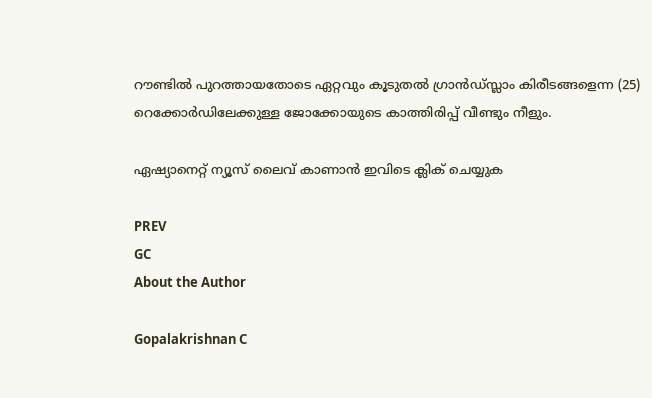റൗണ്ടില്‍ പുറത്തായതോടെ ഏറ്റവും കൂടുതൽ ഗ്രാന്‍ഡ്സ്ലാം കിരീടങ്ങളെന്ന (25) റെക്കോർഡിലേക്കുള്ള ജോക്കോയുടെ കാത്തിരിപ്പ് വീണ്ടും നീളും.

ഏഷ്യാനെറ്റ് ന്യൂസ് ലൈവ് കാണാന്‍ ഇവിടെ ക്ലിക് ചെയ്യുക

PREV
GC
About the Author

Gopalakrishnan C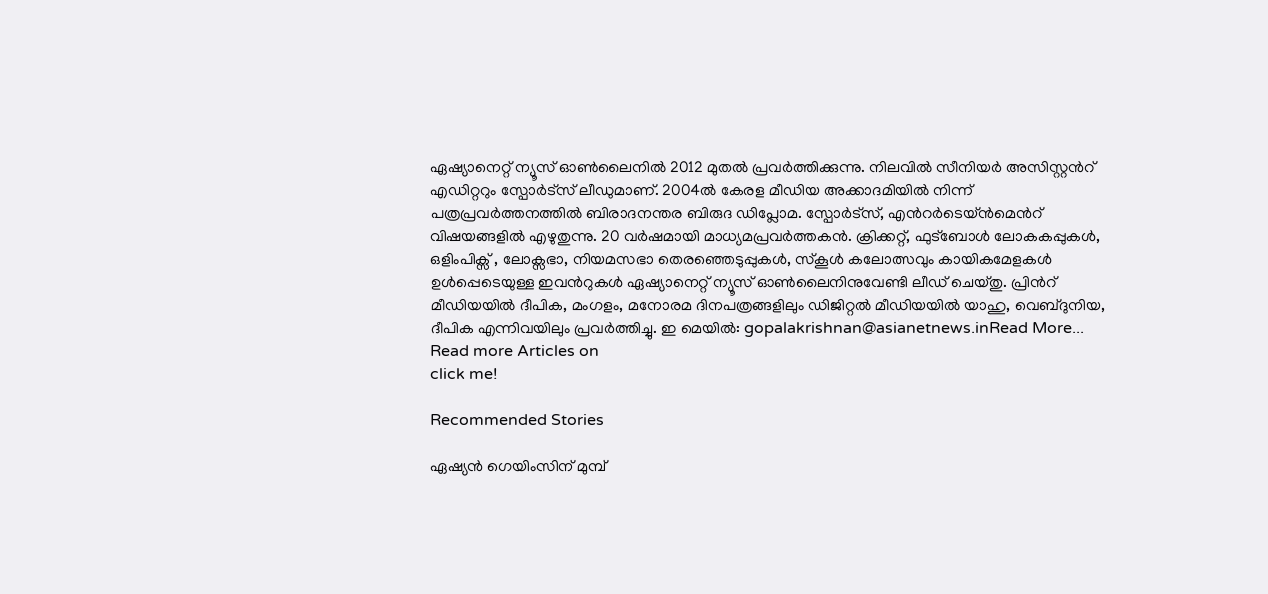ഏഷ്യാനെറ്റ് ന്യൂസ് ഓണ്‍ലൈനില്‍ 2012 മുതല്‍ പ്രവര്‍ത്തിക്കുന്നു. നിലവില്‍ സീനിയര്‍ അസിസ്റ്റന്‍റ് എഡിറ്ററും സ്പോർട്സ് ലീഡുമാണ്. 2004ൽ കേരള മീഡിയ അക്കാദമിയില്‍ നിന്ന് പത്രപ്രവര്‍ത്തനത്തില്‍ ബിരാദനന്തര ബിരുദ ഡിപ്ലോമ. സ്പോര്‍ട്സ്, എന്‍റര്‍ടെയ്ൻമെന്‍റ് വിഷയങ്ങളില്‍ എഴുതുന്നു. 20 വര്‍ഷമായി മാധ്യമപ്രവര്‍ത്തകൻ. ക്രിക്കറ്റ്, ഫുട്ബോള്‍ ലോകകപ്പുകൾ, ഒളിംപിക്സ് , ലോക്സഭാ, നിയമസഭാ തെരഞ്ഞെടുപ്പുകള്‍, സ്കൂള്‍ കലോത്സവും കായികമേളകള്‍ ഉള്‍പ്പെടെയുള്ള ഇവന്‍റുകള്‍ ഏഷ്യാനെറ്റ് ന്യൂസ് ഓണ്‍ലൈനിനുവേണ്ടി ലീഡ് ചെയ്തു. പ്രിന്‍റ് മീഡിയയില്‍ ദീപിക, മംഗളം, മനോരമ ദിനപത്രങ്ങളിലും ഡിജിറ്റൽ മീഡിയയില്‍ യാഹു, വെബ്ദുനിയ, ദീപിക എന്നിവയിലും പ്രവര്‍ത്തിച്ചു. ഇ മെയില്‍: gopalakrishnan@asianetnews.inRead More...
Read more Articles on
click me!

Recommended Stories

ഏഷ്യൻ ഗെയിംസിന് മുമ്പ്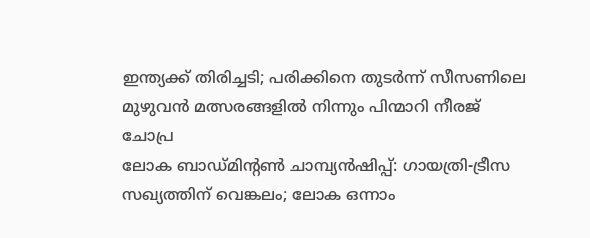ഇന്ത്യക്ക് തിരിച്ചടി; പരിക്കിനെ തുടര്‍ന്ന് സീസണിലെ മുഴുവൻ മത്സരങ്ങളിൽ നിന്നും പിന്മാറി നീരജ് ചോപ്ര
ലോക ബാഡ്മിന്റണ്‍ ചാമ്പ്യന്‍ഷിപ്പ്: ഗായത്രി-ട്രീസ സഖ്യത്തിന് വെങ്കലം; ലോക ഒന്നാം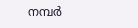നമ്പര്‍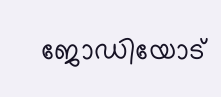ജോഡിയോട്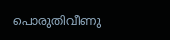പൊരുതിവീണു